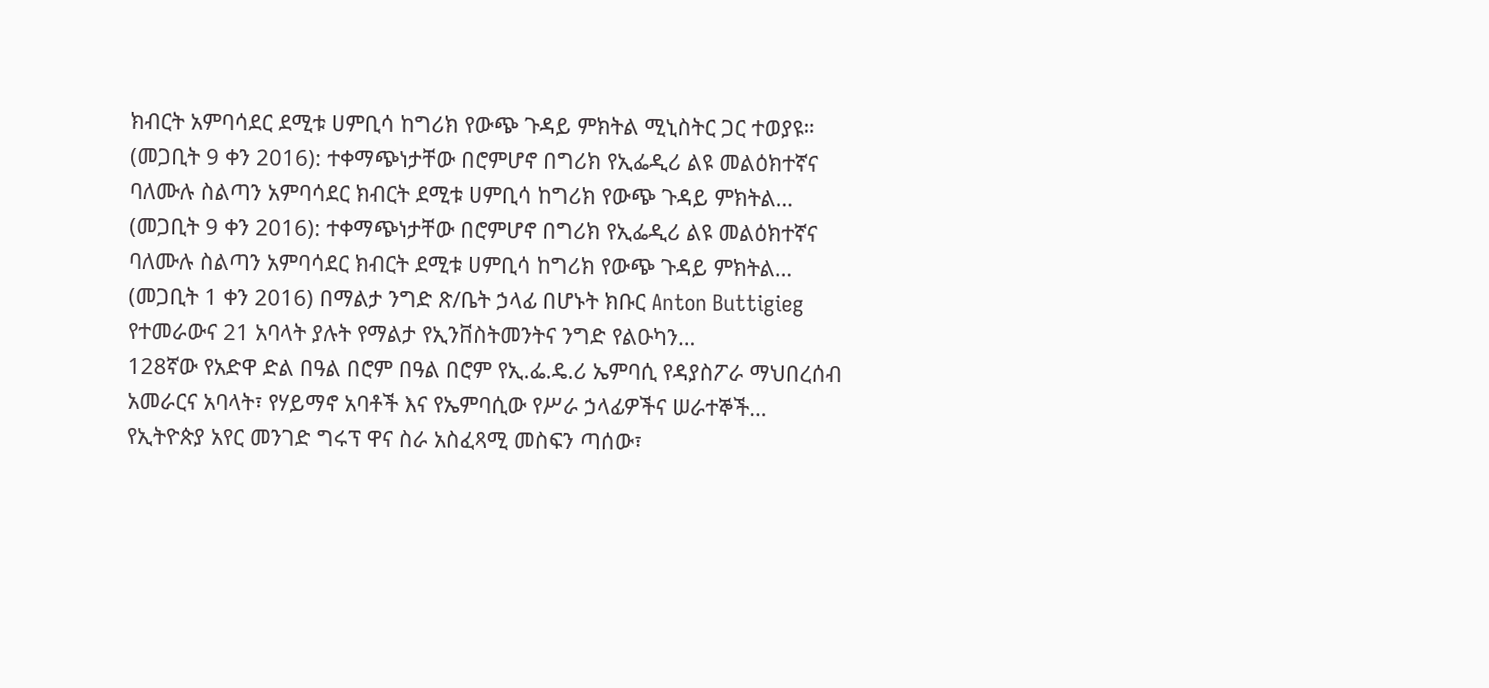ክብርት አምባሳደር ደሚቱ ሀምቢሳ ከግሪክ የውጭ ጉዳይ ምክትል ሚኒስትር ጋር ተወያዩ።
(መጋቢት 9 ቀን 2016): ተቀማጭነታቸው በሮምሆኖ በግሪክ የኢፌዲሪ ልዩ መልዕክተኛና ባለሙሉ ስልጣን አምባሳደር ክብርት ደሚቱ ሀምቢሳ ከግሪክ የውጭ ጉዳይ ምክትል…
(መጋቢት 9 ቀን 2016): ተቀማጭነታቸው በሮምሆኖ በግሪክ የኢፌዲሪ ልዩ መልዕክተኛና ባለሙሉ ስልጣን አምባሳደር ክብርት ደሚቱ ሀምቢሳ ከግሪክ የውጭ ጉዳይ ምክትል…
(መጋቢት 1 ቀን 2016) በማልታ ንግድ ጽ/ቤት ኃላፊ በሆኑት ክቡር Anton Buttigieg የተመራውና 21 አባላት ያሉት የማልታ የኢንቨስትመንትና ንግድ የልዑካን…
128ኛው የአድዋ ድል በዓል በሮም በዓል በሮም የኢ.ፌ.ዴ.ሪ ኤምባሲ የዳያስፖራ ማህበረሰብ አመራርና አባላት፣ የሃይማኖ አባቶች እና የኤምባሲው የሥራ ኃላፊዎችና ሠራተኞች…
የኢትዮጵያ አየር መንገድ ግሩፕ ዋና ስራ አስፈጻሚ መስፍን ጣሰው፣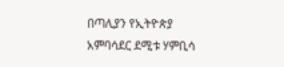በጣሊያን የኢትዮጵያ አምባሳደር ደሚቱ ሃምቢሳ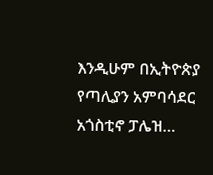እንዲሁም በኢትዮጵያ የጣሊያን አምባሳደር አጎስቲኖ ፓሌዝ…